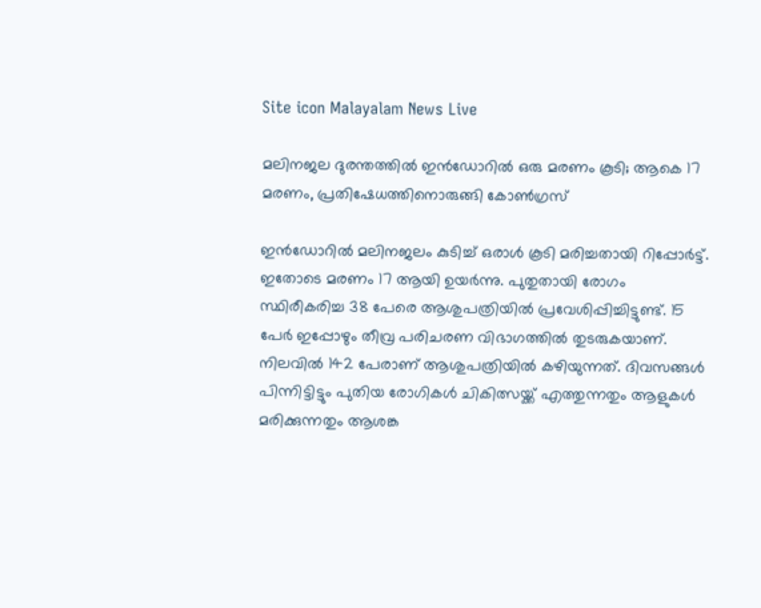Site icon Malayalam News Live

മലിനജല ദുരന്തത്തിൽ ഇൻഡോറിൽ ഒരു മരണം കൂടി; ആകെ 17 മരണം, പ്രതിഷേധത്തിനൊരുങ്ങി കോൺഗ്രസ്

ഇന്‍ഡോറില്‍ മലിനജലം കുടിച്ച് ഒരാള്‍ കൂടി മരിച്ചതായി റിപ്പോര്‍ട്ട്. ഇതോടെ മരണം 17 ആയി ഉയര്‍ന്നു. പുതുതായി രോഗം സ്ഥിരീകരിച്ച 38 പേരെ ആശുപത്രിയില്‍ പ്രവേശിപ്പിച്ചിട്ടുണ്ട്. 15 പേര്‍ ഇപ്പോഴും തീവ്ര പരിചരണ വിഭാഗത്തില്‍ തുടരുകയാണ്. നിലവില്‍ 142 പേരാണ് ആശുപത്രിയില്‍ കഴിയുന്നത്. ദിവസങ്ങള്‍ പിന്നിട്ടിട്ടും പുതിയ രോഗികള്‍ ചികിത്സയ്ക്ക് എത്തുന്നതും ആളുകള്‍ മരിക്കുന്നതും ആശങ്ക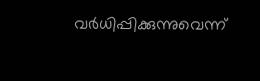വർധിപ്പിക്കുന്നുവെന്ന്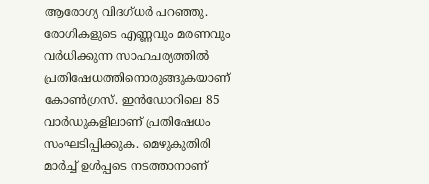ആരോഗ്യ വിദഗ്ധര്‍ പറഞ്ഞു. രോഗികളുടെ എണ്ണവും മരണവും വര്‍ധിക്കുന്ന സാഹചര്യത്തില്‍ പ്രതിഷേധത്തിനൊരുങ്ങുകയാണ് കോണ്‍ഗ്രസ്. ഇന്‍ഡോറിലെ 85 വാര്‍ഡുകളിലാണ് പ്രതിഷേധം സംഘടിപ്പിക്കുക. മെഴുകുതിരി മാര്‍ച്ച് ഉള്‍പ്പടെ നടത്താനാണ്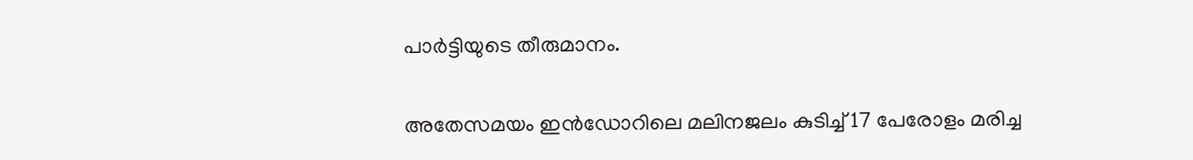പാര്‍ട്ടിയുടെ തീരുമാനം.

അതേസമയം ഇന്‍ഡോറിലെ മലിനജലം കുടിച്ച് 17 പേരോളം മരിച്ച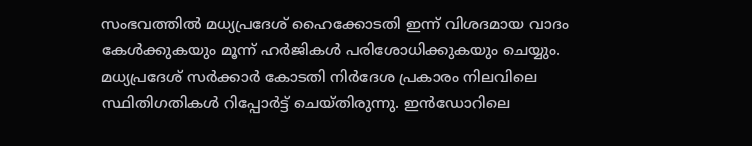സംഭവത്തില്‍ മധ്യപ്രദേശ് ഹൈക്കോടതി ഇന്ന് വിശദമായ വാദം കേള്‍ക്കുകയും മൂന്ന് ഹര്‍ജികള്‍ പരിശോധിക്കുകയും ചെയ്യും. മധ്യപ്രദേശ് സര്‍ക്കാര്‍ കോടതി നിര്‍ദേശ പ്രകാരം നിലവിലെ സ്ഥിതിഗതികള്‍ റിപ്പോര്‍ട്ട് ചെയ്തിരുന്നു. ഇന്‍ഡോറിലെ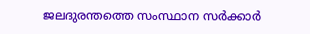ജലദുരന്തത്തെ സംസ്ഥാന സര്‍ക്കാര്‍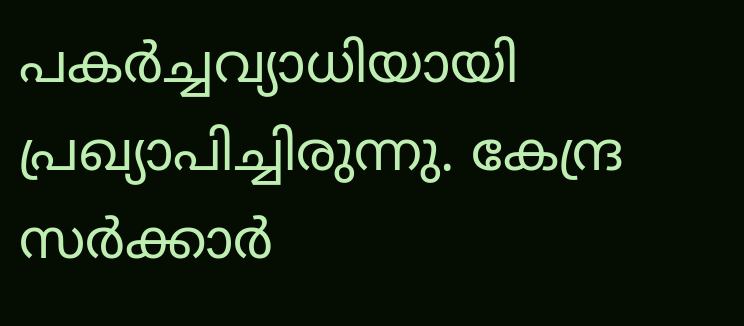പകര്‍ച്ചവ്യാധിയായി പ്രഖ്യാപിച്ചിരുന്നു. കേന്ദ്ര സര്‍ക്കാര്‍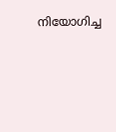നിയോഗിച്ച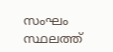സംഘം സ്ഥലത്ത്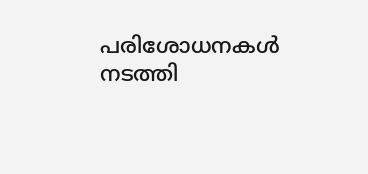പരിശോധനകള്‍ നടത്തി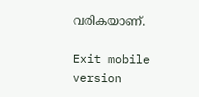വരികയാണ്.

Exit mobile version